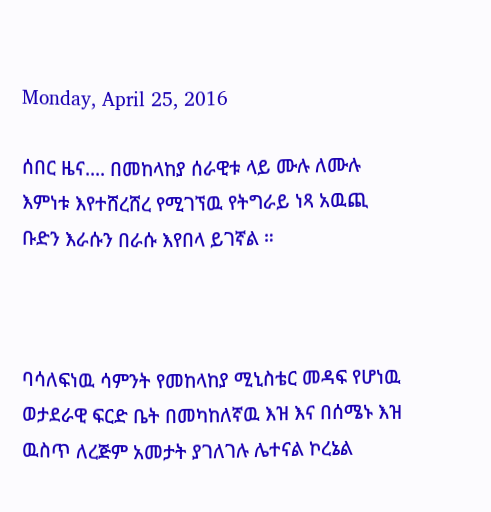Monday, April 25, 2016

ሰበር ዜና.... በመከላከያ ሰራዊቱ ላይ ሙሉ ለሙሉ እምነቱ እየተሸረሸረ የሚገኘዉ የትግራይ ነጻ አዉጪ ቡድን እራሱን በራሱ እየበላ ይገኛል ።



ባሳለፍነዉ ሳምንት የመከላከያ ሚኒስቴር መዳፍ የሆነዉ ወታደራዊ ፍርድ ቤት በመካከለኛዉ እዝ እና በሰሜኑ እዝ ዉስጥ ለረጅም አመታት ያገለገሉ ሌተናል ኮረኔል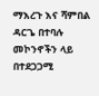ማእረጉ እና ሻምበል ዳርጌ በተባሉ መኮንኖችን ላይ በተደጋጋሚ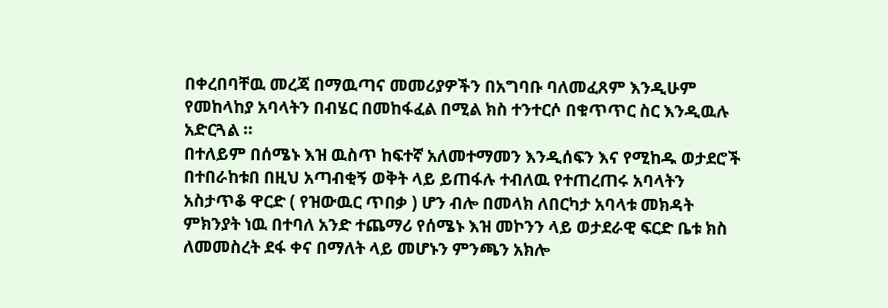በቀረበባቸዉ መረጃ በማዉጣና መመሪያዎችን በአግባቡ ባለመፈጸም እንዲሁም የመከላከያ አባላትን በብሄር በመከፋፈል በሚል ክስ ተንተርሶ በቁጥጥር ስር እንዲዉሉ አድርጓል ።
በተለይም በሰሜኑ እዝ ዉስጥ ከፍተኛ አለመተማመን እንዲሰፍን እና የሚከዱ ወታደሮች በተበራከቱበ በዚህ አጣብቂኝ ወቅት ላይ ይጠፋሉ ተብለዉ የተጠረጠሩ አባላትን አስታጥቆ ዋርድ ( የዝውዉር ጥበቃ ) ሆን ብሎ በመላክ ለበርካታ አባላቱ መክዳት ምክንያት ነዉ በተባለ አንድ ተጨማሪ የሰሜኑ እዝ መኮንን ላይ ወታደራዊ ፍርድ ቤቱ ክስ ለመመስረት ደፋ ቀና በማለት ላይ መሆኑን ምንጫን አክሎ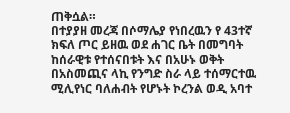ጠቅሷል።
በተያያዘ መረጃ በሶማሌያ የነበረዉን የ 43ተኛ ክፍለ ጦር ይዘዉ ወደ ሐገር ቤት በመግባት ከሰራዊቱ የተሰናበቱት እና በአሁኑ ወቅት በአስመጪና ላኪ የንግድ ስራ ላይ ተሰማርተዉ ሚሊየነር ባለሐብት የሆኑት ኮረንል ወዲ አባተ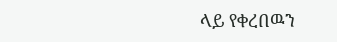ላይ የቀረበዉን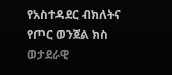የአስተዳደር ብክለትና የጦር ወንጀል ክስ ወታደራዊ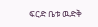ፍርድ ቤቱ ዉድቅ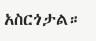አስርጎታል።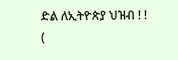ድል ለኢትዮጵያ ህዝብ ! !
(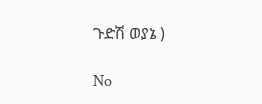ጉድሽ ወያኔ )

No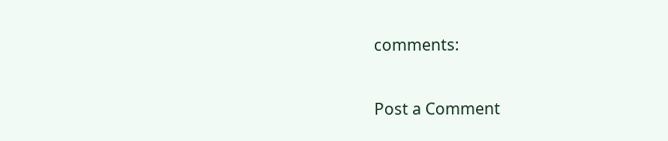comments:

Post a Comment